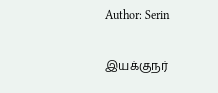Author: Serin

இயக்குநர்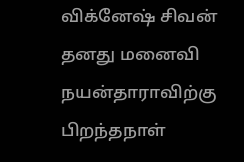விக்னேஷ் சிவன் தனது மனைவி நயன்தாராவிற்கு பிறந்தநாள்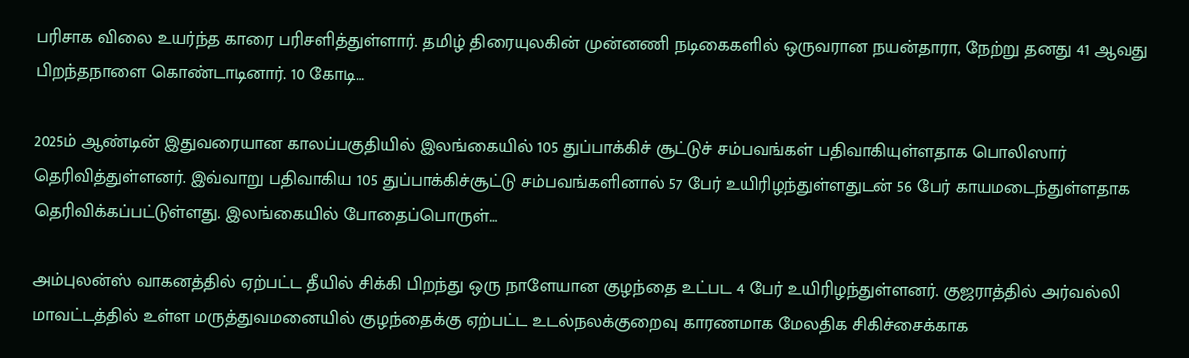பரிசாக விலை உயர்ந்த காரை பரிசளித்துள்ளார். தமிழ் திரையுலகின் முன்னணி நடிகைகளில் ஒருவரான நயன்தாரா, நேற்று தனது 41 ஆவது பிறந்தநாளை கொண்டாடினார். 10 கோடி…

2025ம் ஆண்டின் இதுவரையான காலப்பகுதியில் இலங்கையில் 105 துப்பாக்கிச் சூட்டுச் சம்பவங்கள் பதிவாகியுள்ளதாக பொலிஸார் தெரிவித்துள்ளனர். இவ்வாறு பதிவாகிய 105 துப்பாக்கிச்சூட்டு சம்பவங்களினால் 57 பேர் உயிரிழந்துள்ளதுடன் 56 பேர் காயமடைந்துள்ளதாக தெரிவிக்கப்பட்டுள்ளது. இலங்கையில் போதைப்பொருள்…

அம்புலன்ஸ் வாகனத்தில் ஏற்பட்ட தீயில் சிக்கி பிறந்து ஒரு நாளேயான குழந்தை உட்பட 4 பேர் உயிரிழந்துள்ளனர். குஜராத்தில் அர்வல்லி மாவட்டத்தில் உள்ள மருத்துவமனையில் குழந்தைக்கு ஏற்பட்ட உடல்நலக்குறைவு காரணமாக மேலதிக சிகிச்சைக்காக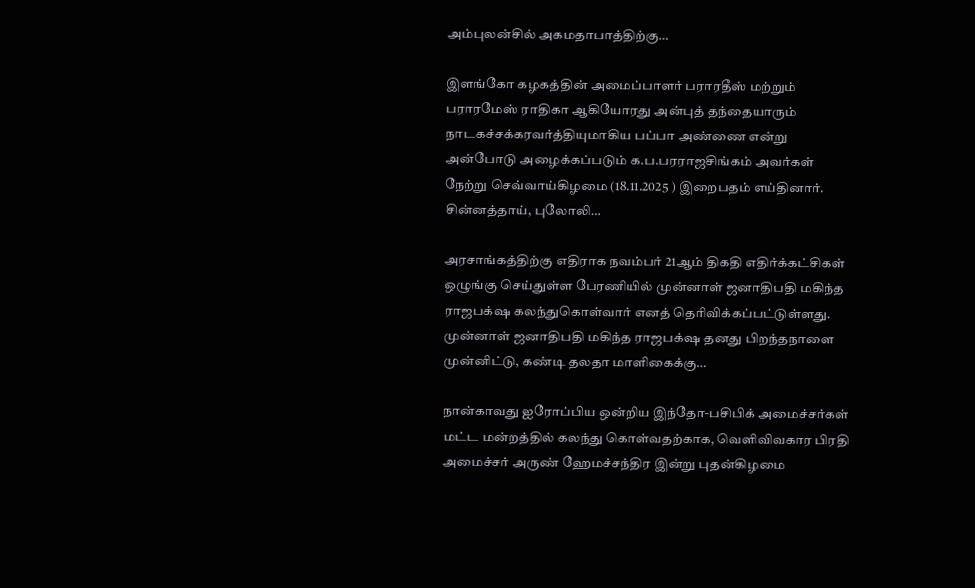அம்புலன்சில் அகமதாபாத்திற்கு…

இளங்கோ கழகத்தின் அமைப்பாளர் பராரதீஸ் மற்றும் பராரமேஸ் ராதிகா ஆகியோரது அன்புத் தந்தையாரும் நாடகச்சக்கரவர்த்தியுமாகிய பப்பா அண்ணை என்று அன்போடு அழைக்கப்படும் க.ப.பரராஜசிங்கம் அவர்கள் நேற்று செவ்வாய்கிழமை (18.11.2025 ) இறைபதம் எய்தினார். சின்னத்தாய், புலோலி…

அரசாங்கத்திற்கு எதிராக நவம்பர் 21ஆம் திகதி எதிர்க்கட்சிகள் ஒழுங்கு செய்துள்ள பேரணியில் முன்னாள் ஜனாதிபதி மகிந்த ராஜபக்‌ஷ கலந்துகொள்வார் எனத் தெரிவிக்கப்பட்டுள்ளது. முன்னாள் ஜனாதிபதி மகிந்த ராஜபக்‌ஷ தனது பிறந்தநாளை முன்னிட்டு, கண்டி தலதா மாளிகைக்கு…

நான்காவது ஐரோப்பிய ஒன்றிய இந்தோ-பசிபிக் அமைச்சர்கள் மட்ட மன்றத்தில் கலந்து கொள்வதற்காக, வெளிவிவகார பிரதி அமைச்சர் அருண் ஹேமச்சந்திர இன்று புதன்கிழமை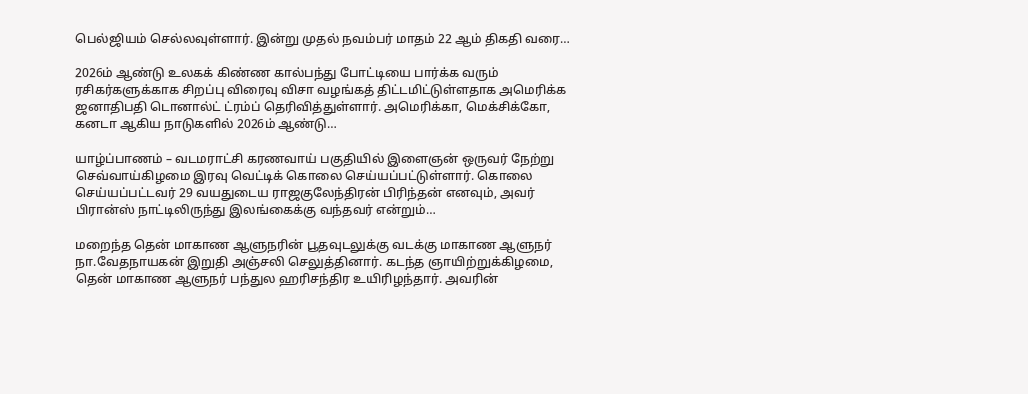பெல்ஜியம் செல்லவுள்ளார். இன்று முதல் நவம்பர் மாதம் 22 ஆம் திகதி வரை…

2026ம் ஆண்டு உலகக் கிண்ண கால்பந்து போட்டியை பார்க்க வரும் ரசிகர்களுக்காக சிறப்பு விரைவு விசா வழங்கத் திட்டமிட்டுள்ளதாக அமெரிக்க ஜனாதிபதி டொனால்ட் ட்ரம்ப் தெரிவித்துள்ளார். அமெரிக்கா, மெக்சிக்கோ, கனடா ஆகிய நாடுகளில் 2026ம் ஆண்டு…

யாழ்ப்பாணம் – வடமராட்சி கரணவாய் பகுதியில் இளைஞன் ஒருவர் நேற்று செவ்வாய்கிழமை இரவு வெட்டிக் கொலை செய்யப்பட்டுள்ளார். கொலை செய்யப்பட்டவர் 29 வயதுடைய ராஜகுலேந்திரன் பிரிந்தன் எனவும், அவர் பிரான்ஸ் நாட்டிலிருந்து இலங்கைக்கு வந்தவர் என்றும்…

மறைந்த தென் மாகாண ஆளுநரின் பூதவுடலுக்கு வடக்கு மாகாண ஆளுநர் நா.வேதநாயகன் இறுதி அஞ்சலி செலுத்தினார். கடந்த ஞாயிற்றுக்கிழமை, தென் மாகாண ஆளுநர் பந்துல ஹரிசந்திர உயிரிழந்தார். அவரின்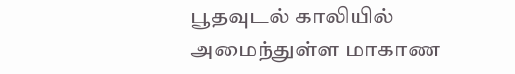பூதவுடல் காலியில் அமைந்துள்ள மாகாண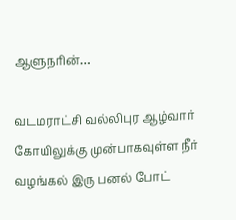ஆளுநரின்…

வடமராட்சி வல்லிபுர ஆழ்வார் கோயிலுக்கு முன்பாகவுள்ள நீர் வழங்கல் இரு பனல் போட்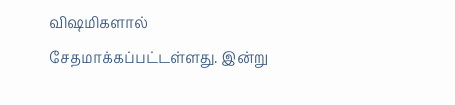விஷமிகளால் சேதமாக்கப்பட்டள்ளது. இன்று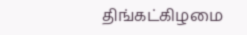திங்கட்கிழமை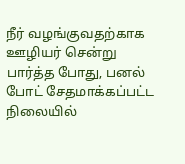நீர் வழங்குவதற்காக ஊழியர் சென்று பார்த்த போது, பனல் போட் சேதமாக்கப்பட்ட நிலையில்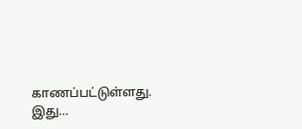காணப்பட்டுள்ளது. இது…